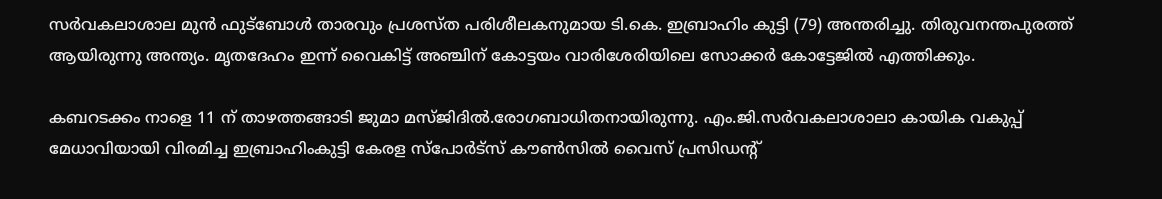സർവകലാശാല മുൻ ഫുട്‌ബോൾ താരവും പ്രശസ്ത പരിശീലകനുമായ ടി.കെ. ഇബ്രാഹിം കുട്ടി (79) അന്തരിച്ചു. തിരുവനന്തപുരത്ത് ആയിരുന്നു അന്ത്യം. മൃതദേഹം ഇന്ന് വൈകിട്ട് അഞ്ചിന് കോട്ടയം വാരിശേരിയിലെ സോക്കർ കോട്ടേജിൽ എത്തിക്കും.

കബറടക്കം നാളെ 11 ന് താഴത്തങ്ങാടി ജുമാ മസ്ജിദിൽ.രോഗബാധിതനായിരുന്നു. എം.ജി.സർവകലാശാലാ കായിക വകുപ്പ് മേധാവിയായി വിരമിച്ച ഇബ്രാഹിംകുട്ടി കേരള സ്‌പോർട്‌സ് കൗൺസിൽ വൈസ് പ്രസിഡന്റ്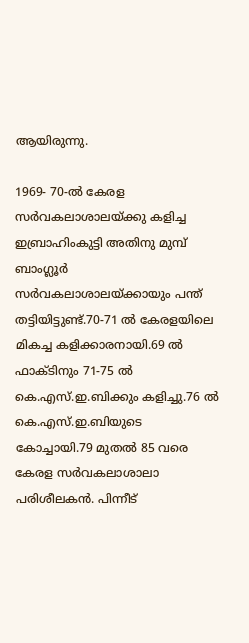ആയിരുന്നു.

1969- 70-ൽ കേരള സർവകലാശാലയ്ക്കു കളിച്ച ഇബ്രാഹിംകുട്ടി അതിനു മുമ്പ് ബാംഗ്ലൂർ സർവകലാശാലയ്ക്കായും പന്ത് തട്ടിയിട്ടുണ്ട്.70-71 ൽ കേരളയിലെ മികച്ച കളിക്കാരനായി.69 ൽ ഫാക്ടിനും 71-75 ൽ കെ.എസ്.ഇ.ബിക്കും കളിച്ചു.76 ൽ കെ.എസ്.ഇ.ബിയുടെ കോച്ചായി.79 മുതൽ 85 വരെ കേരള സർവകലാശാലാ പരിശീലകൻ. പിന്നീട്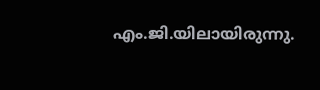എം.ജി.യിലായിരുന്നു.